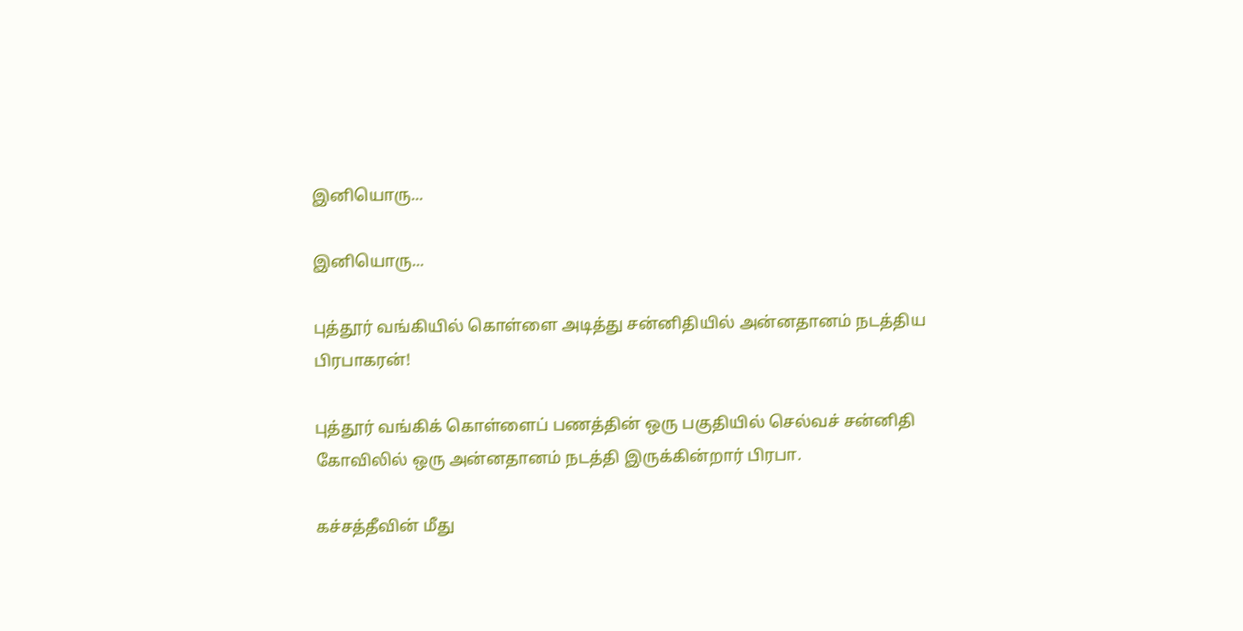இனியொரு...

இனியொரு...

புத்தூர் வங்கியில் கொள்ளை அடித்து சன்னிதியில் அன்னதானம் நடத்திய பிரபாகரன்!

புத்தூர் வங்கிக் கொள்ளைப் பணத்தின் ஒரு பகுதியில் செல்வச் சன்னிதி கோவிலில் ஒரு அன்னதானம் நடத்தி இருக்கின்றார் பிரபா.

கச்சத்தீவின் மீது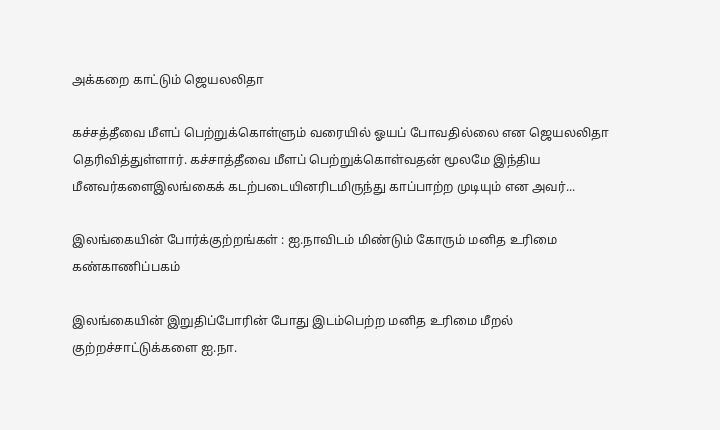அக்கறை காட்டும் ஜெயலலிதா

கச்சத்தீவை மீளப் பெற்றுக்கொள்ளும் வரையில் ஓயப் போவதில்லை என ஜெயலலிதா தெரிவித்துள்ளார். கச்சாத்தீவை மீளப் பெற்றுக்கொள்வதன் மூலமே இந்திய மீனவர்களைஇலங்கைக் கடற்படையினரிடமிருந்து காப்பாற்ற முடியும் என அவர்...

இலங்கையின் போர்க்குற்றங்கள் : ஐ.நாவிடம் மிண்டும் கோரும் மனித உரிமை கண்காணிப்பகம்

இலங்கையின் இறுதிப்போரின் போது இடம்பெற்ற மனித உரிமை மீறல் குற்றச்சாட்டுக்களை ஐ.நா.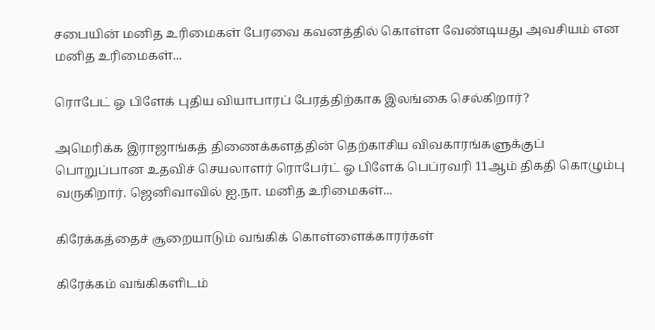சபையின் மனித உரிமைகள் பேரவை கவனத்தில் கொள்ள வேண்டியது அவசியம் என மனித உரிமைகள்...

ரொபேட் ஓ பிளேக் புதிய வியாபாரப் பேரத்திற்காக இலங்கை செல்கிறார்?

அமெரிக்க இராஜாங்கத் திணைக்களத்தின் தெற்காசிய விவகாரங்களுக்குப் பொறுப்பான உதவிச் செயலாளர் ரொபேர்ட் ஓ பிளேக் பெப்ரவரி 11ஆம் திகதி கொழும்பு வருகிறார். ஜெனிவாவில் ஐ.நா. மனித உரிமைகள்...

கிரேக்கத்தைச் சூறையாடும் வங்கிக் கொள்ளைக்காரர்கள்

கிரேக்கம் வங்கிகளிடம்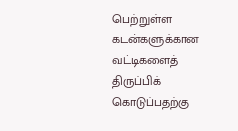பெற்றுள்ள கடன்களுக்கான வட்டிகளைத் திருப்பிக் கொடுப்பதற்கு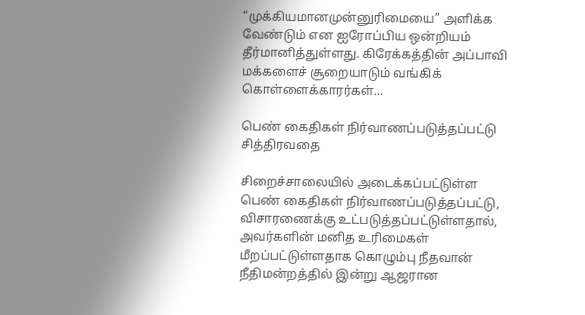“முக்கியமானமுன்னுரிமையை” அளிக்க வேண்டும் என ஐரோப்பிய ஒன்றியம் தீர்மானித்துள்ளது. கிரேக்கத்தின் அப்பாவி மக்களைச் சூறையாடும் வங்கிக் கொள்ளைக்காரர்கள்...

பெண் கைதிகள் நிர்வாணப்படுத்தப்பட்டு சித்திரவதை

சிறைச்சாலையில் அடைக்கப்பட்டுள்ள பெண் கைதிகள் நிர்வாணப்படுத்தப்பட்டு, விசாரணைக்கு உட்படுத்தப்பட்டுள்ளதால், அவர்களின் மனித உரிமைகள் மீறப்பட்டுள்ளதாக கொழும்பு நீதவான் நீதிமன்றத்தில் இன்று ஆஜரான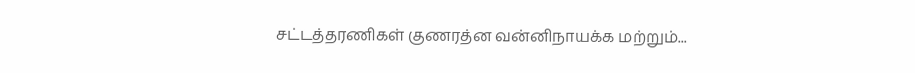சட்டத்தரணிகள் குணரத்ன வன்னிநாயக்க மற்றும்...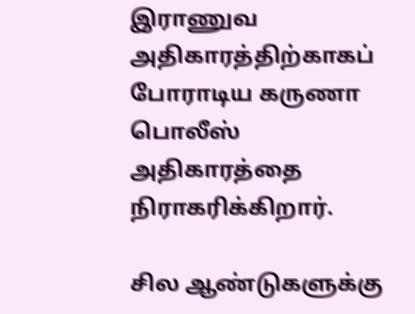இராணுவ அதிகாரத்திற்காகப் போராடிய கருணா பொலீஸ் அதிகாரத்தை நிராகரிக்கிறார்.

சில ஆண்டுகளுக்கு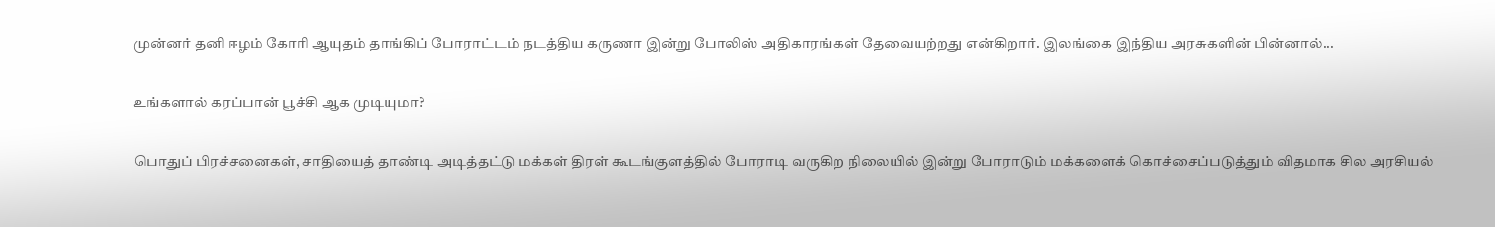முன்னர் தனி ஈழம் கோரி ஆயுதம் தாங்கிப் போராட்டம் நடத்திய கருணா இன்று போலிஸ் அதிகாரங்கள் தேவையற்றது என்கிறார். இலங்கை இந்திய அரசுகளின் பின்னால்...

உங்களால் கரப்பான் பூச்சி ஆக முடியுமா?

பொதுப் பிரச்சனைகள், சாதியைத் தாண்டி அடித்தட்டு மக்கள் திரள் கூடங்குளத்தில் போராடி வருகிற நிலையில் இன்று போராடும் மக்களைக் கொச்சைப்படுத்தும் விதமாக சில அரசியல்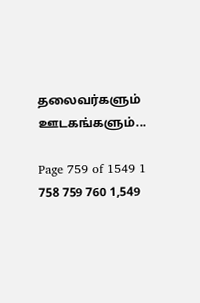தலைவர்களும் ஊடகங்களும்...

Page 759 of 1549 1 758 759 760 1,549